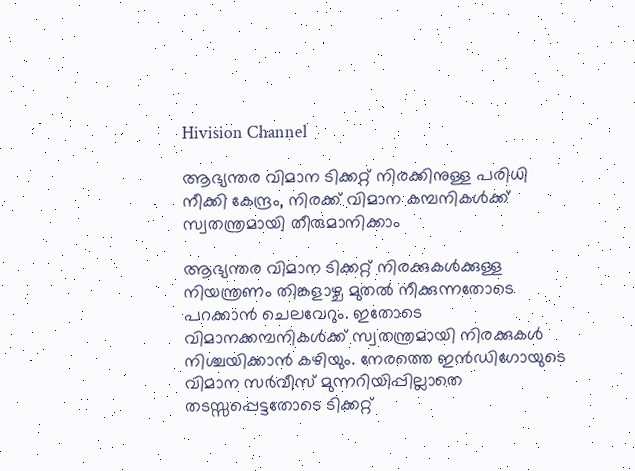Hivision Channel

ആഭ്യന്തര വിമാന ടിക്കറ്റ് നിരക്കിനുള്ള പരിധി നീക്കി കേന്ദ്രം, നിരക്ക് വിമാന കമ്പനികള്‍ക്ക് സ്വതന്ത്രമായി തീരുമാനിക്കാം

ആഭ്യന്തര വിമാന ടിക്കറ്റ് നിരക്കുകള്‍ക്കുള്ള നിയന്ത്രണം തിങ്കളാഴ്ച മുതല്‍ നീക്കുന്നതോടെ പറക്കാന്‍ ചെലവേറും. ഇതോടെ വിമാനക്കമ്പനികള്‍ക്ക് സ്വതന്ത്രമായി നിരക്കുകള്‍ നിശ്ചയിക്കാന്‍ കഴിയും. നേരത്തെ ഇന്‍ഡിഗോയുടെ വിമാന സര്‍വീസ് മുന്നറിയിപ്പില്ലാതെ തടസ്സപ്പെട്ടതോടെ ടിക്കറ്റ്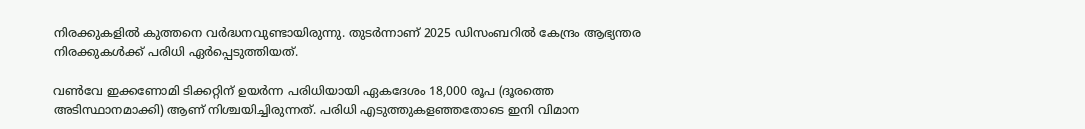നിരക്കുകളില്‍ കുത്തനെ വര്‍ദ്ധനവുണ്ടായിരുന്നു. തുടര്‍ന്നാണ് 2025 ഡിസംബറില്‍ കേന്ദ്രം ആഭ്യന്തര നിരക്കുകള്‍ക്ക് പരിധി ഏര്‍പ്പെടുത്തിയത്.

വണ്‍വേ ഇക്കണോമി ടിക്കറ്റിന് ഉയര്‍ന്ന പരിധിയായി ഏകദേശം 18,000 രൂപ (ദൂരത്തെ അടിസ്ഥാനമാക്കി) ആണ് നിശ്ചയിച്ചിരുന്നത്. പരിധി എടുത്തുകളഞ്ഞതോടെ ഇനി വിമാന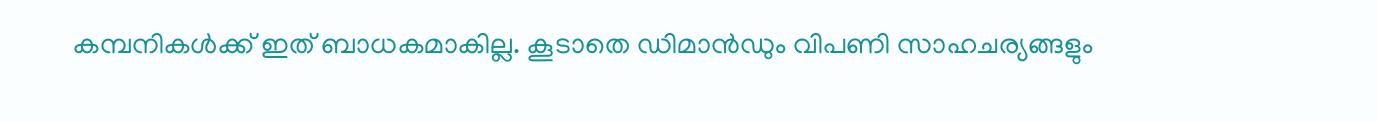കമ്പനികള്‍ക്ക് ഇത് ബാധകമാകില്ല. കൂടാതെ ഡിമാന്‍ഡും വിപണി സാഹചര്യങ്ങളും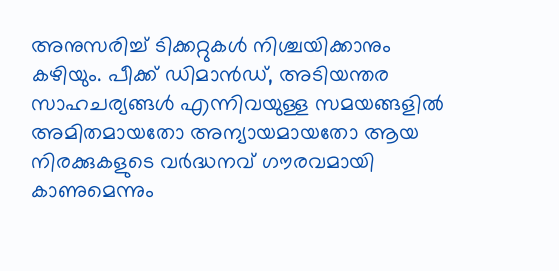അനുസരിച്ച് ടിക്കറ്റുകള്‍ നിശ്ചയിക്കാനും കഴിയും. പീക്ക് ഡിമാന്‍ഡ്, അടിയന്തര സാഹചര്യങ്ങള്‍ എന്നിവയുള്ള സമയങ്ങളില്‍ അമിതമായതോ അന്യായമായതോ ആയ നിരക്കുകളുടെ വര്‍ദ്ധനവ് ഗൗരവമായി കാണുമെന്നും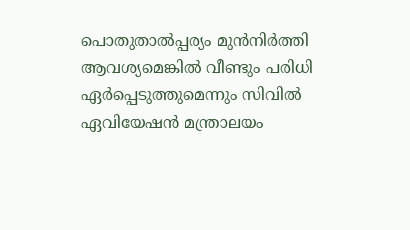പൊതുതാല്‍പ്പര്യം മുന്‍നിര്‍ത്തി ആവശ്യമെങ്കില്‍ വീണ്ടും പരിധി ഏര്‍പ്പെടുത്തുമെന്നും സിവില്‍ ഏവിയേഷന്‍ മന്ത്രാലയം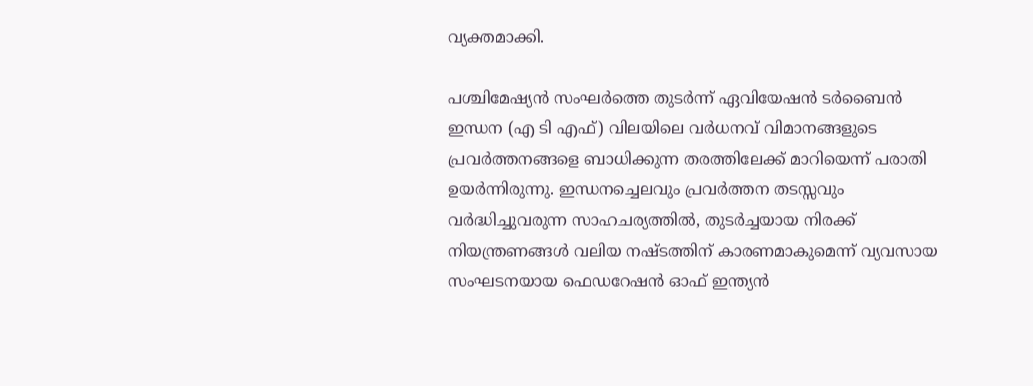വ്യക്തമാക്കി.

പശ്ചിമേഷ്യന്‍ സംഘര്‍ത്തെ തുടര്‍ന്ന് ഏവിയേഷന്‍ ടര്‍ബൈന്‍ ഇന്ധന (എ ടി എഫ്) വിലയിലെ വര്‍ധനവ് വിമാനങ്ങളുടെ പ്രവര്‍ത്തനങ്ങളെ ബാധിക്കുന്ന തരത്തിലേക്ക് മാറിയെന്ന് പരാതി ഉയര്‍ന്നിരുന്നു. ഇന്ധനച്ചെലവും പ്രവര്‍ത്തന തടസ്സവും വര്‍ദ്ധിച്ചുവരുന്ന സാഹചര്യത്തില്‍, തുടര്‍ച്ചയായ നിരക്ക് നിയന്ത്രണങ്ങള്‍ വലിയ നഷ്ടത്തിന് കാരണമാകുമെന്ന് വ്യവസായ സംഘടനയായ ഫെഡറേഷന്‍ ഓഫ് ഇന്ത്യന്‍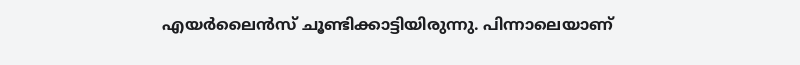എയര്‍ലൈന്‍സ് ചൂണ്ടിക്കാട്ടിയിരുന്നു. പിന്നാലെയാണ്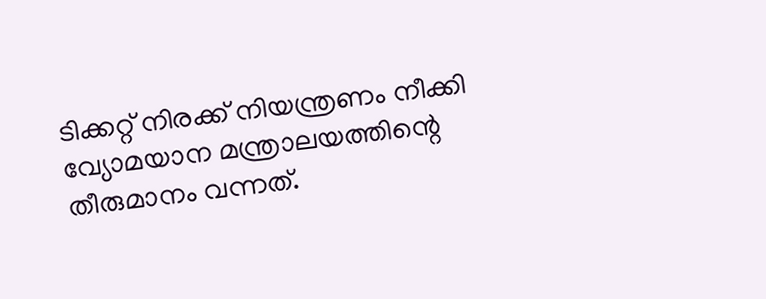ടിക്കറ്റ് നിരക്ക് നിയന്ത്രണം നീക്കി വ്യോമയാന മന്ത്രാലയത്തിന്റെ തീരുമാനം വന്നത്.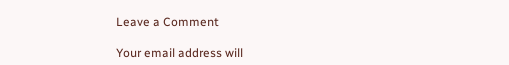Leave a Comment

Your email address will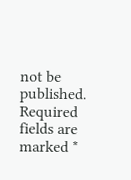not be published. Required fields are marked *